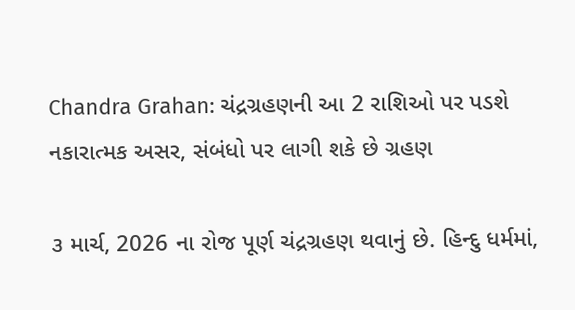Chandra Grahan: ચંદ્રગ્રહણની આ 2 રાશિઓ પર પડશે નકારાત્મક અસર, સંબંધો પર લાગી શકે છે ગ્રહણ

૩ માર્ચ, 2026 ના રોજ પૂર્ણ ચંદ્રગ્રહણ થવાનું છે. હિન્દુ ધર્મમાં,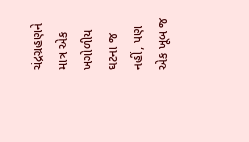ચંદ્રગ્રહણને માત્ર એક ખગોળીય ઘટના જ નહીં, પણ એક ખૂબ જ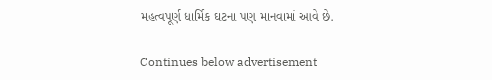મહત્વપૂર્ણ ધાર્મિક ઘટના પણ માનવામાં આવે છે.

Continues below advertisement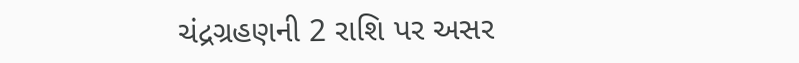ચંદ્રગ્રહણની 2 રાશિ પર અસર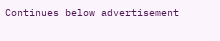Continues below advertisement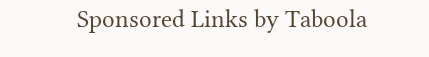Sponsored Links by Taboola